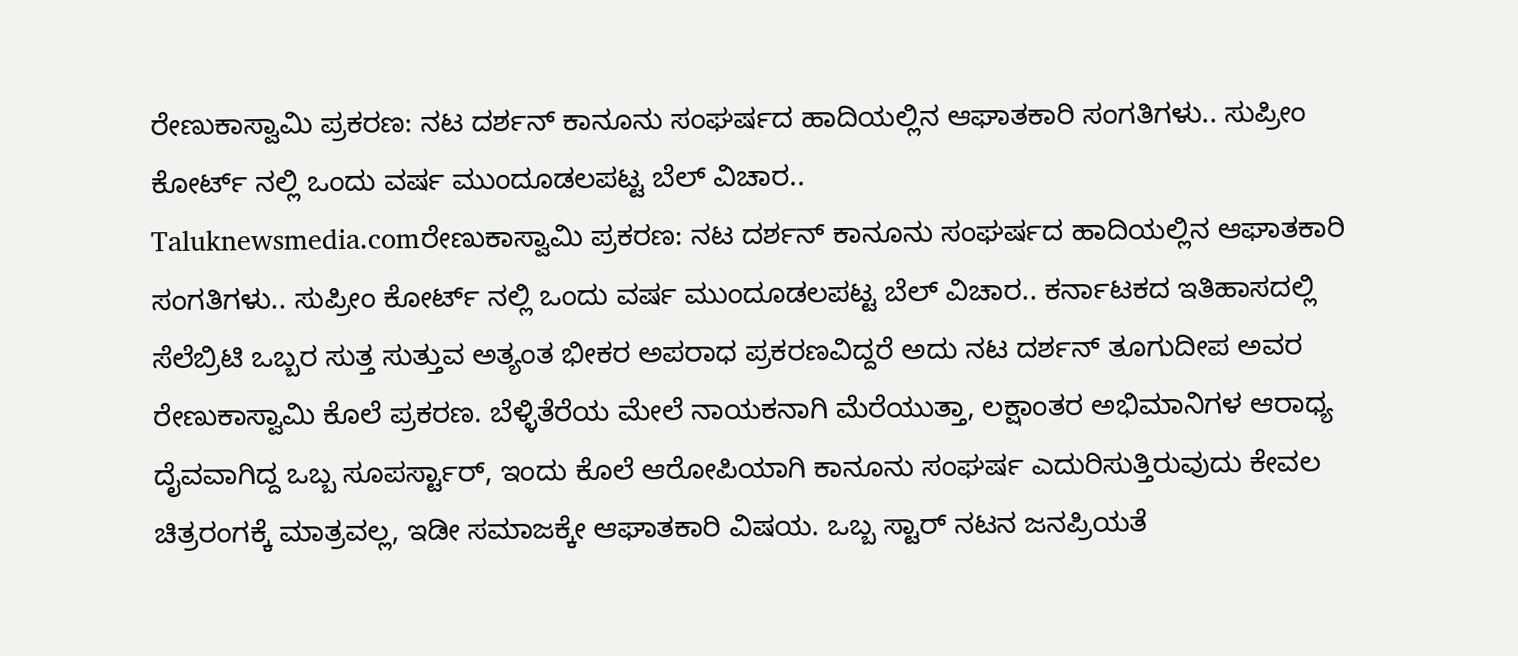ರೇಣುಕಾಸ್ವಾಮಿ ಪ್ರಕರಣ: ನಟ ದರ್ಶನ್ ಕಾನೂನು ಸಂಘರ್ಷದ ಹಾದಿಯಲ್ಲಿನ ಆಘಾತಕಾರಿ ಸಂಗತಿಗಳು.. ಸುಪ್ರೀಂ ಕೋರ್ಟ್ ನಲ್ಲಿ ಒಂದು ವರ್ಷ ಮುಂದೂಡಲಪಟ್ಟ ಬೆಲ್ ವಿಚಾರ..
Taluknewsmedia.comರೇಣುಕಾಸ್ವಾಮಿ ಪ್ರಕರಣ: ನಟ ದರ್ಶನ್ ಕಾನೂನು ಸಂಘರ್ಷದ ಹಾದಿಯಲ್ಲಿನ ಆಘಾತಕಾರಿ ಸಂಗತಿಗಳು.. ಸುಪ್ರೀಂ ಕೋರ್ಟ್ ನಲ್ಲಿ ಒಂದು ವರ್ಷ ಮುಂದೂಡಲಪಟ್ಟ ಬೆಲ್ ವಿಚಾರ.. ಕರ್ನಾಟಕದ ಇತಿಹಾಸದಲ್ಲಿ ಸೆಲೆಬ್ರಿಟಿ ಒಬ್ಬರ ಸುತ್ತ ಸುತ್ತುವ ಅತ್ಯಂತ ಭೀಕರ ಅಪರಾಧ ಪ್ರಕರಣವಿದ್ದರೆ ಅದು ನಟ ದರ್ಶನ್ ತೂಗುದೀಪ ಅವರ ರೇಣುಕಾಸ್ವಾಮಿ ಕೊಲೆ ಪ್ರಕರಣ. ಬೆಳ್ಳಿತೆರೆಯ ಮೇಲೆ ನಾಯಕನಾಗಿ ಮೆರೆಯುತ್ತಾ, ಲಕ್ಷಾಂತರ ಅಭಿಮಾನಿಗಳ ಆರಾಧ್ಯ ದೈವವಾಗಿದ್ದ ಒಬ್ಬ ಸೂಪರ್ಸ್ಟಾರ್, ಇಂದು ಕೊಲೆ ಆರೋಪಿಯಾಗಿ ಕಾನೂನು ಸಂಘರ್ಷ ಎದುರಿಸುತ್ತಿರುವುದು ಕೇವಲ ಚಿತ್ರರಂಗಕ್ಕೆ ಮಾತ್ರವಲ್ಲ, ಇಡೀ ಸಮಾಜಕ್ಕೇ ಆಘಾತಕಾರಿ ವಿಷಯ. ಒಬ್ಬ ಸ್ಟಾರ್ ನಟನ ಜನಪ್ರಿಯತೆ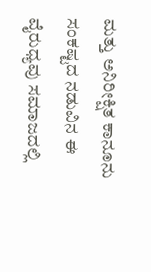ಮತ್ತು ಅನಿರೀಕ್ಷಿತ ಕಾನೂನು ಸಂಕಷ್ಟದ ನಡುವಿನ ಈ ವೈರುಧ್ಯವು ಸಮಾಜದಲ್ಲಿ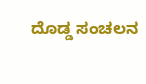ದೊಡ್ಡ ಸಂಚಲನ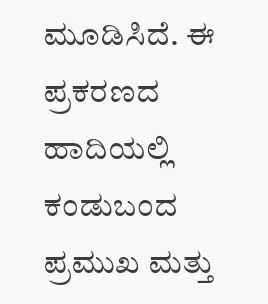ಮೂಡಿಸಿದೆ. ಈ ಪ್ರಕರಣದ ಹಾದಿಯಲ್ಲಿ ಕಂಡುಬಂದ ಪ್ರಮುಖ ಮತ್ತು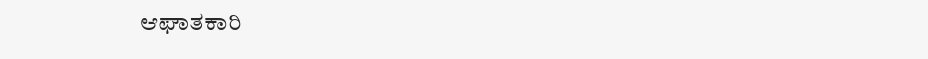ಆಘಾತಕಾರಿ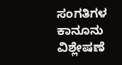ಸಂಗತಿಗಳ ಕಾನೂನು ವಿಶ್ಲೇಷಣೆ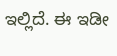ಇಲ್ಲಿದೆ. ಈ ಇಡೀ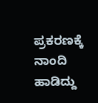ಪ್ರಕರಣಕ್ಕೆ ನಾಂದಿ ಹಾಡಿದ್ದು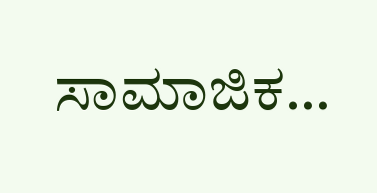ಸಾಮಾಜಿಕ…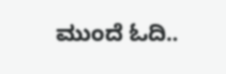ಮುಂದೆ ಓದಿ..